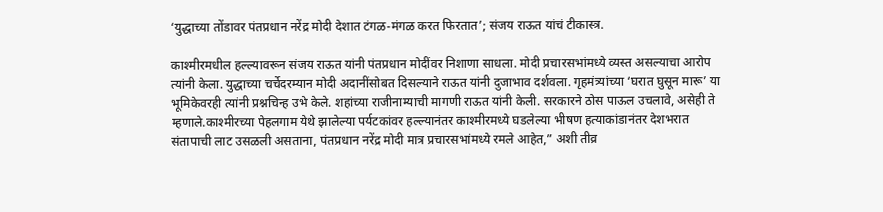‘युद्धाच्या तोंडावर पंतप्रधान नरेंद्र मोदी देशात टंगळ-मंगळ करत फिरतात’; संजय राऊत यांचं टीकास्त्र.

काश्मीरमधील हल्ल्यावरून संजय राऊत यांनी पंतप्रधान मोदींवर निशाणा साधला. मोदी प्रचारसभांमध्ये व्यस्त असल्याचा आरोप त्यांनी केला. युद्धाच्या चर्चेदरम्यान मोदी अदानींसोबत दिसल्याने राऊत यांनी दुजाभाव दर्शवला. गृहमंत्र्यांच्या ‘घरात घुसून मारू’ या भूमिकेवरही त्यांनी प्रश्नचिन्ह उभे केले. शहांच्या राजीनाम्याची मागणी राऊत यांनी केली. सरकारने ठोस पाऊल उचलावे, असेही ते म्हणाले.काश्मीरच्या पेहलगाम येथे झालेल्या पर्यटकांवर हल्ल्यानंतर काश्मीरमध्ये घडलेल्या भीषण हत्याकांडानंतर देशभरात संतापाची लाट उसळली असताना, पंतप्रधान नरेंद्र मोदी मात्र प्रचारसभांमध्ये रमले आहेत,” अशी तीव्र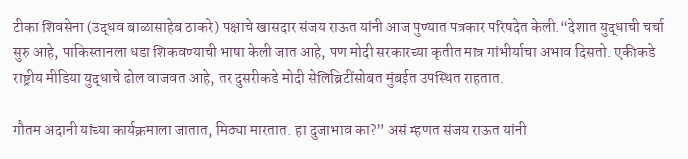टीका शिवसेना (उद्धव बाळासाहेब ठाकरे) पक्षाचे खासदार संजय राऊत यांनी आज पुण्यात पत्रकार परिषदेत केली.“देशात युद्धाची चर्चा सुरु आहे, पाकिस्तानला धडा शिकवण्याची भाषा केली जात आहे, पण मोदी सरकारच्या कृतीत मात्र गांभीर्याचा अभाव दिसतो. एकीकडे राष्ट्रीय मीडिया युद्धाचे ढोल वाजवत आहे, तर दुसरीकडे मोदी सेलिब्रिटींसोबत मुंबईत उपस्थित राहतात.

गौतम अदानी यांच्या कार्यक्रमाला जातात, मिठ्या मारतात. हा दुजाभाव का?” असं म्हणत संजय राऊत यांनी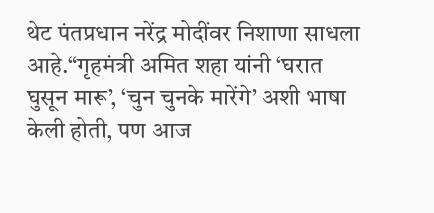थेट पंतप्रधान नरेंद्र मोदींवर निशाणा साधला आहे.“गृहमंत्री अमित शहा यांनी ‘घरात घुसून मारू’, ‘चुन चुनके मारेंगे’ अशी भाषा केली होती, पण आज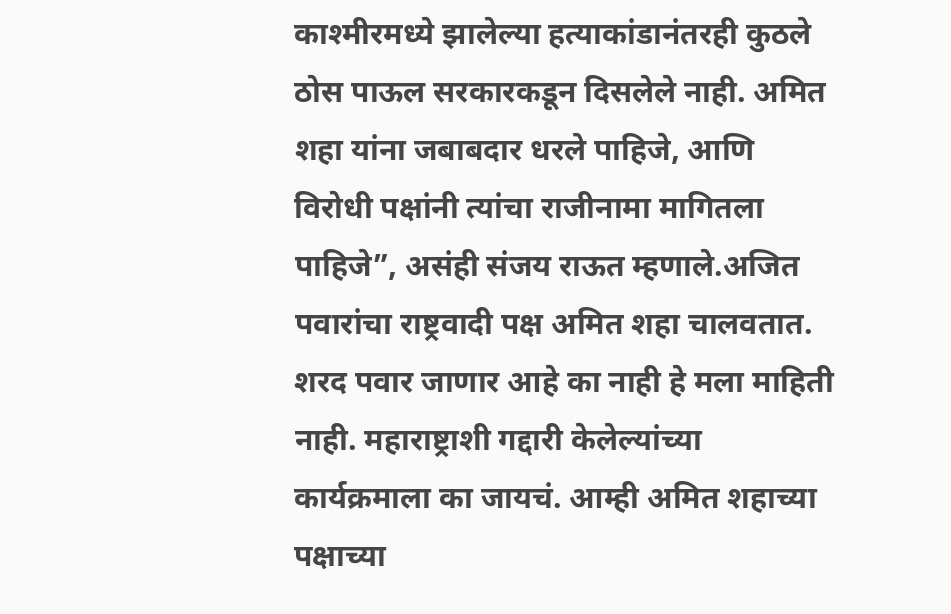काश्मीरमध्ये झालेल्या हत्याकांडानंतरही कुठले ठोस पाऊल सरकारकडून दिसलेले नाही. अमित शहा यांना जबाबदार धरले पाहिजे, आणि विरोधी पक्षांनी त्यांचा राजीनामा मागितला पाहिजे”, असंही संजय राऊत म्हणाले.अजित पवारांचा राष्ट्रवादी पक्ष अमित शहा चालवतात. शरद पवार जाणार आहे का नाही हे मला माहिती नाही. महाराष्ट्राशी गद्दारी केलेल्यांच्या कार्यक्रमाला का जायचं. आम्ही अमित शहाच्या पक्षाच्या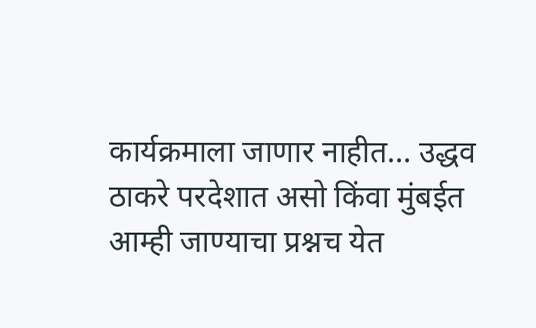कार्यक्रमाला जाणार नाहीत… उद्धव ठाकरे परदेशात असो किंवा मुंबईत आम्ही जाण्याचा प्रश्नच येत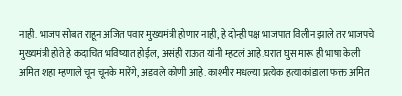नाही. भाजप सोबत राहून अजित पवार मुख्यमंत्री होणार नाही, हे दोन्ही पक्ष भाजपात विलीन झाले तर भाजपचे मुख्यमंत्री होते हे कदाचित भविष्यात होईल, असंही राऊत यांनी म्हटलं आहे.घरात घुस मारू ही भाषा केली अमित शहा म्हणाले चून चूनके मारेंगे, अडवले कोणी आहे. काश्मीर मधल्या प्रत्येक हत्याकांडाला फक्त अमित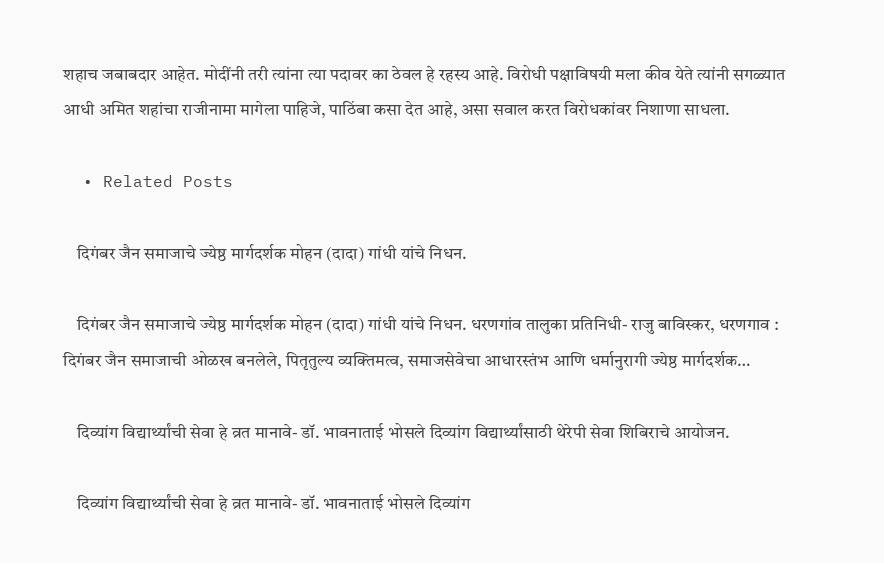शहाच जबाबदार आहेत. मोदींनी तरी त्यांना त्या पदावर का ठेवल हे रहस्य आहे. विरोधी पक्षाविषयी मला कीव येते त्यांनी सगळ्यात आधी अमित शहांचा राजीनामा मागेला पाहिजे, पाठिंबा कसा देत आहे, असा सवाल करत विरोधकांवर निशाणा साधला.

  • Related Posts

    दिगंबर जैन समाजाचे ज्येष्ठ मार्गदर्शक मोहन (दादा) गांधी यांचे निधन.

    दिगंबर जैन समाजाचे ज्येष्ठ मार्गदर्शक मोहन (दादा) गांधी यांचे निधन. धरणगांव तालुका प्रतिनिधी- राजु बाविस्कर, धरणगाव : दिगंबर जैन समाजाची ओळख बनलेले, पितृतुल्य व्यक्तिमत्व, समाजसेवेचा आधारस्तंभ आणि धर्मानुरागी ज्येष्ठ मार्गदर्शक…

    दिव्यांग विद्यार्थ्यांची सेवा हे व्रत मानावे- डॉ. भावनाताई भोसले दिव्यांग विद्यार्थ्यांसाठी थेरेपी सेवा शिबिराचे आयोजन.

    दिव्यांग विद्यार्थ्यांची सेवा हे व्रत मानावे- डॉ. भावनाताई भोसले दिव्यांग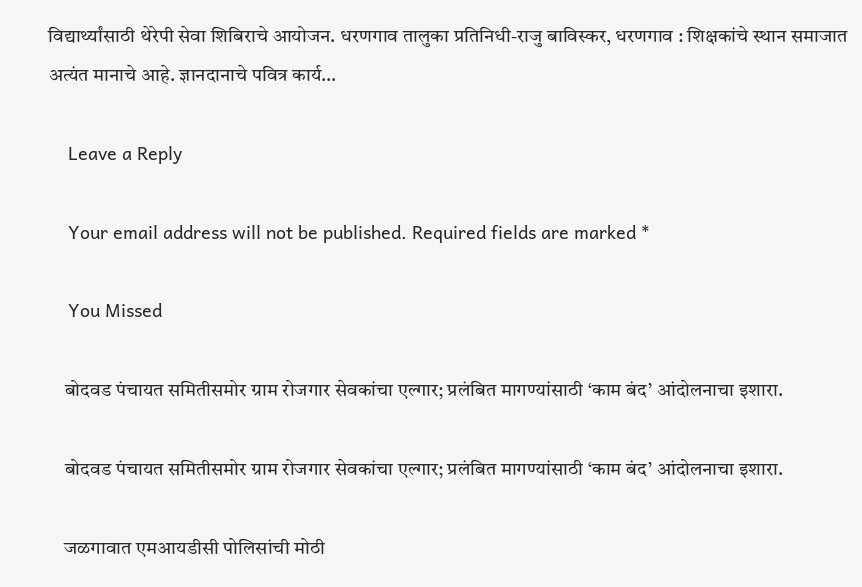विद्यार्थ्यांसाठी थेरेपी सेवा शिबिराचे आयोजन. धरणगाव तालुका प्रतिनिधी-राजु बाविस्कर, धरणगाव : शिक्षकांचे स्थान समाजात अत्यंत मानाचे आहे. ज्ञानदानाचे पवित्र कार्य…

    Leave a Reply

    Your email address will not be published. Required fields are marked *

    You Missed

    बोदवड पंचायत समितीसमोर ग्राम रोजगार सेवकांचा एल्गार; प्रलंबित मागण्यांसाठी ‘काम बंद’ आंदोलनाचा इशारा.

    बोदवड पंचायत समितीसमोर ग्राम रोजगार सेवकांचा एल्गार; प्रलंबित मागण्यांसाठी ‘काम बंद’ आंदोलनाचा इशारा.

    जळगावात एमआयडीसी पोलिसांची मोठी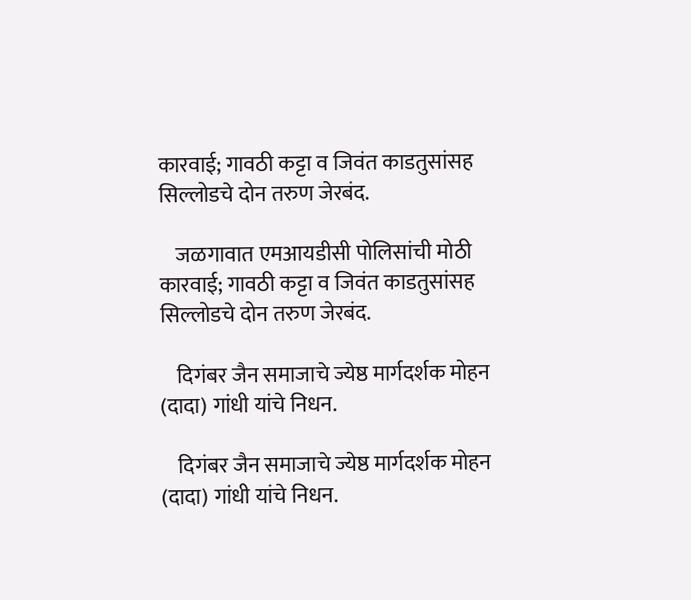कारवाई; गावठी कट्टा व जिवंत काडतुसांसह सिल्लोडचे दोन तरुण जेरबंद.

    जळगावात एमआयडीसी पोलिसांची मोठी कारवाई; गावठी कट्टा व जिवंत काडतुसांसह सिल्लोडचे दोन तरुण जेरबंद.

    दिगंबर जैन समाजाचे ज्येष्ठ मार्गदर्शक मोहन (दादा) गांधी यांचे निधन.

    दिगंबर जैन समाजाचे ज्येष्ठ मार्गदर्शक मोहन (दादा) गांधी यांचे निधन.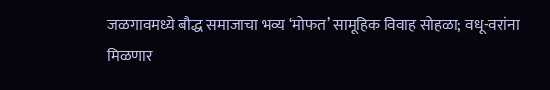जळगावमध्ये बौद्ध समाजाचा भव्य ‘मोफत’ सामूहिक विवाह सोहळा; वधू-वरांना मिळणार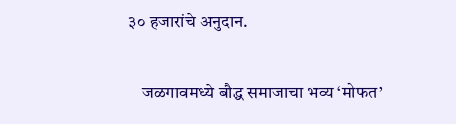३० हजारांचे अनुदान.

    जळगावमध्ये बौद्ध समाजाचा भव्य ‘मोफत’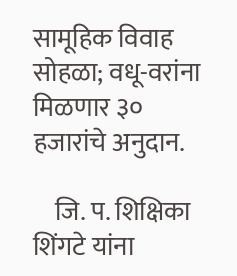सामूहिक विवाह सोहळा; वधू-वरांना मिळणार ३० हजारांचे अनुदान.

    जि. प. शिक्षिका शिंगटे यांना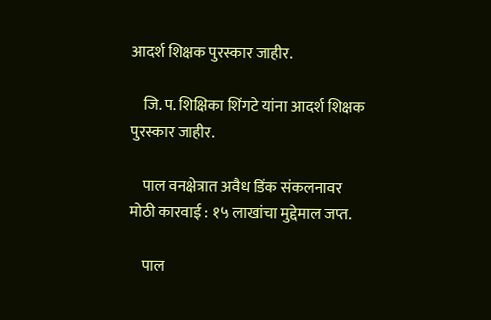आदर्श शिक्षक पुरस्कार जाहीर.

    जि. प. शिक्षिका शिंगटे यांना आदर्श शिक्षक पुरस्कार जाहीर.

    पाल वनक्षेत्रात अवैध डिंक संकलनावर मोठी कारवाई : १५ लाखांचा मुद्देमाल जप्त.

    पाल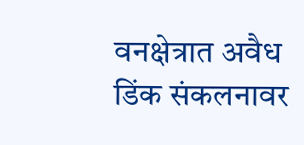वनक्षेत्रात अवैध डिंक संकलनावर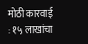मोठी कारवाई : १५ लाखांचा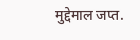मुद्देमाल जप्त.